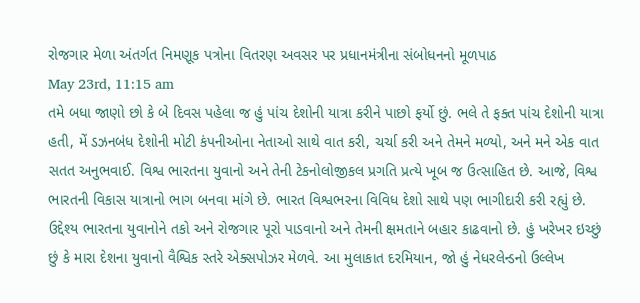રોજગાર મેળા અંતર્ગત નિમણૂક પત્રોના વિતરણ અવસર પર પ્રધાનમંત્રીના સંબોધનનો મૂળપાઠ
May 23rd, 11:15 am
તમે બધા જાણો છો કે બે દિવસ પહેલા જ હું પાંચ દેશોની યાત્રા કરીને પાછો ફર્યો છું. ભલે તે ફક્ત પાંચ દેશોની યાત્રા હતી, મેં ડઝનબંધ દેશોની મોટી કંપનીઓના નેતાઓ સાથે વાત કરી, ચર્ચા કરી અને તેમને મળ્યો, અને મને એક વાત સતત અનુભવાઈ. વિશ્વ ભારતના યુવાનો અને તેની ટેકનોલોજીકલ પ્રગતિ પ્રત્યે ખૂબ જ ઉત્સાહિત છે. આજે, વિશ્વ ભારતની વિકાસ યાત્રાનો ભાગ બનવા માંગે છે. ભારત વિશ્વભરના વિવિધ દેશો સાથે પણ ભાગીદારી કરી રહ્યું છે. ઉદ્દેશ્ય ભારતના યુવાનોને તકો અને રોજગાર પૂરો પાડવાનો અને તેમની ક્ષમતાને બહાર કાઢવાનો છે. હું ખરેખર ઇચ્છું છું કે મારા દેશના યુવાનો વૈશ્વિક સ્તરે એક્સપોઝર મેળવે. આ મુલાકાત દરમિયાન, જો હું નેધરલેન્ડનો ઉલ્લેખ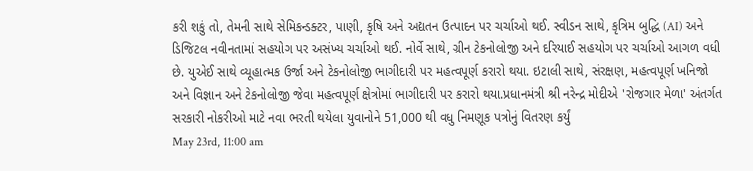કરી શકું તો, તેમની સાથે સેમિકન્ડક્ટર, પાણી, કૃષિ અને અદ્યતન ઉત્પાદન પર ચર્ચાઓ થઈ. સ્વીડન સાથે, કૃત્રિમ બુદ્ધિ (AI) અને ડિજિટલ નવીનતામાં સહયોગ પર અસંખ્ય ચર્ચાઓ થઈ. નોર્વે સાથે, ગ્રીન ટેકનોલોજી અને દરિયાઈ સહયોગ પર ચર્ચાઓ આગળ વધી છે. યુએઈ સાથે વ્યૂહાત્મક ઉર્જા અને ટેકનોલોજી ભાગીદારી પર મહત્વપૂર્ણ કરારો થયા. ઇટાલી સાથે, સંરક્ષણ, મહત્વપૂર્ણ ખનિજો અને વિજ્ઞાન અને ટેકનોલોજી જેવા મહત્વપૂર્ણ ક્ષેત્રોમાં ભાગીદારી પર કરારો થયા.પ્રધાનમંત્રી શ્રી નરેન્દ્ર મોદીએ 'રોજગાર મેળા' અંતર્ગત સરકારી નોકરીઓ માટે નવા ભરતી થયેલા યુવાનોને 51,000 થી વધુ નિમણૂક પત્રોનું વિતરણ કર્યું
May 23rd, 11:00 am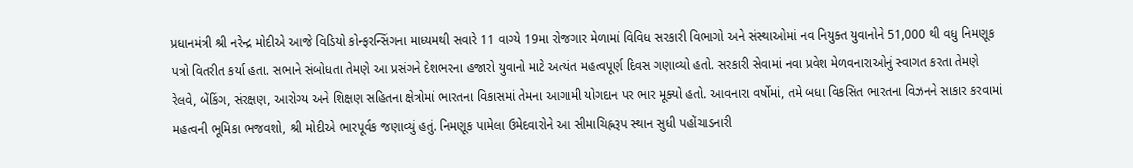પ્રધાનમંત્રી શ્રી નરેન્દ્ર મોદીએ આજે વિડિયો કોન્ફરન્સિંગના માધ્યમથી સવારે 11 વાગ્યે 19મા રોજગાર મેળામાં વિવિધ સરકારી વિભાગો અને સંસ્થાઓમાં નવ નિયુક્ત યુવાનોને 51,000 થી વધુ નિમણૂક પત્રો વિતરીત કર્યા હતા. સભાને સંબોધતા તેમણે આ પ્રસંગને દેશભરના હજારો યુવાનો માટે અત્યંત મહત્વપૂર્ણ દિવસ ગણાવ્યો હતો. સરકારી સેવામાં નવા પ્રવેશ મેળવનારાઓનું સ્વાગત કરતા તેમણે રેલવે, બેંકિંગ, સંરક્ષણ, આરોગ્ય અને શિક્ષણ સહિતના ક્ષેત્રોમાં ભારતના વિકાસમાં તેમના આગામી યોગદાન પર ભાર મૂક્યો હતો. આવનારા વર્ષોમાં, તમે બધા વિકસિત ભારતના વિઝનને સાકાર કરવામાં મહત્વની ભૂમિકા ભજવશો, શ્રી મોદીએ ભારપૂર્વક જણાવ્યું હતું. નિમણૂક પામેલા ઉમેદવારોને આ સીમાચિહ્નરૂપ સ્થાન સુધી પહોંચાડનારી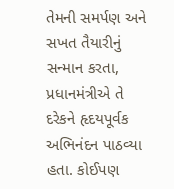તેમની સમર્પણ અને સખત તૈયારીનું સન્માન કરતા, પ્રધાનમંત્રીએ તે દરેકને હૃદયપૂર્વક અભિનંદન પાઠવ્યા હતા. કોઈપણ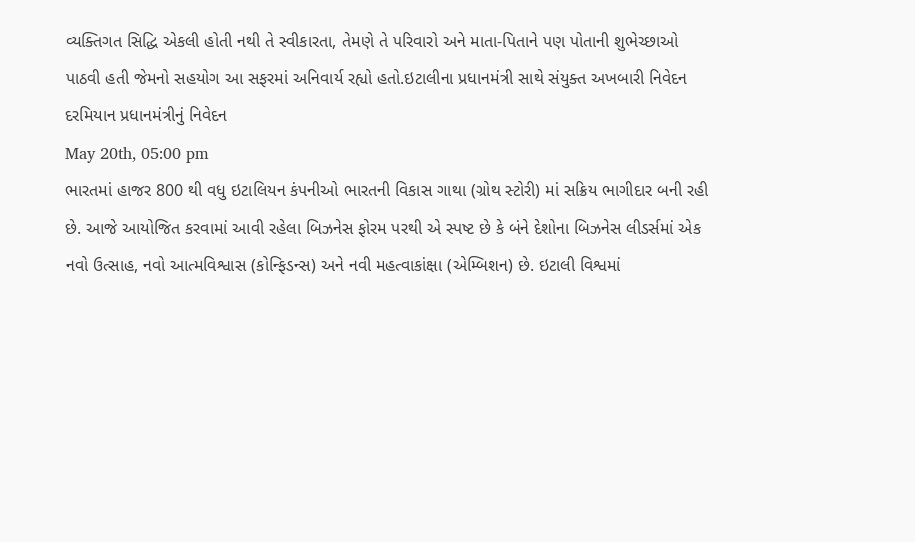વ્યક્તિગત સિદ્ધિ એકલી હોતી નથી તે સ્વીકારતા, તેમણે તે પરિવારો અને માતા-પિતાને પણ પોતાની શુભેચ્છાઓ પાઠવી હતી જેમનો સહયોગ આ સફરમાં અનિવાર્ય રહ્યો હતો.ઇટાલીના પ્રધાનમંત્રી સાથે સંયુક્ત અખબારી નિવેદન દરમિયાન પ્રધાનમંત્રીનું નિવેદન
May 20th, 05:00 pm
ભારતમાં હાજર 800 થી વધુ ઇટાલિયન કંપનીઓ ભારતની વિકાસ ગાથા (ગ્રોથ સ્ટોરી) માં સક્રિય ભાગીદાર બની રહી છે. આજે આયોજિત કરવામાં આવી રહેલા બિઝનેસ ફોરમ પરથી એ સ્પષ્ટ છે કે બંને દેશોના બિઝનેસ લીડર્સમાં એક નવો ઉત્સાહ, નવો આત્મવિશ્વાસ (કોન્ફિડન્સ) અને નવી મહત્વાકાંક્ષા (એમ્બિશન) છે. ઇટાલી વિશ્વમાં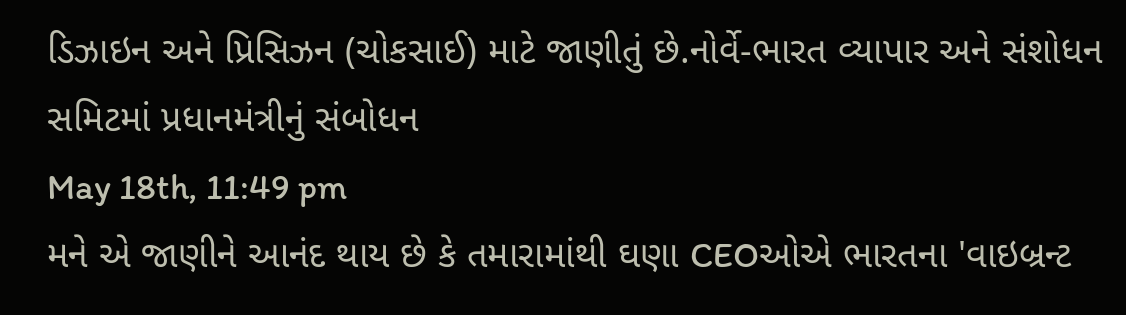ડિઝાઇન અને પ્રિસિઝન (ચોકસાઈ) માટે જાણીતું છે.નોર્વે-ભારત વ્યાપાર અને સંશોધન સમિટમાં પ્રધાનમંત્રીનું સંબોધન
May 18th, 11:49 pm
મને એ જાણીને આનંદ થાય છે કે તમારામાંથી ઘણા CEOઓએ ભારતના 'વાઇબ્રન્ટ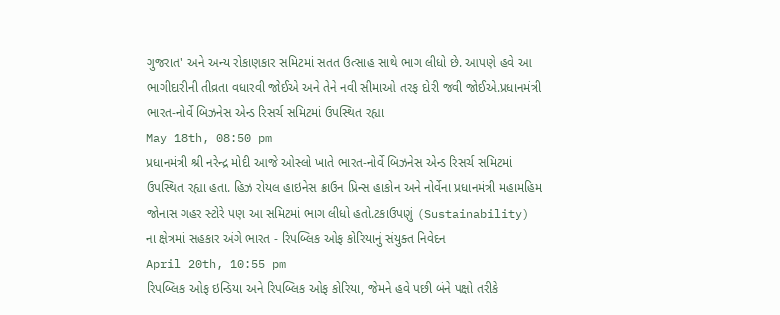ગુજરાત' અને અન્ય રોકાણકાર સમિટમાં સતત ઉત્સાહ સાથે ભાગ લીધો છે. આપણે હવે આ ભાગીદારીની તીવ્રતા વધારવી જોઈએ અને તેને નવી સીમાઓ તરફ દોરી જવી જોઈએ.પ્રધાનમંત્રી ભારત-નોર્વે બિઝનેસ એન્ડ રિસર્ચ સમિટમાં ઉપસ્થિત રહ્યા
May 18th, 08:50 pm
પ્રધાનમંત્રી શ્રી નરેન્દ્ર મોદી આજે ઓસ્લો ખાતે ભારત-નોર્વે બિઝનેસ એન્ડ રિસર્ચ સમિટમાં ઉપસ્થિત રહ્યા હતા. હિઝ રોયલ હાઇનેસ ક્રાઉન પ્રિન્સ હાકોન અને નોર્વેના પ્રધાનમંત્રી મહામહિમ જોનાસ ગહર સ્ટોરે પણ આ સમિટમાં ભાગ લીધો હતો.ટકાઉપણું (Sustainability) ના ક્ષેત્રમાં સહકાર અંગે ભારત - રિપબ્લિક ઓફ કોરિયાનું સંયુક્ત નિવેદન
April 20th, 10:55 pm
રિપબ્લિક ઓફ ઇન્ડિયા અને રિપબ્લિક ઓફ કોરિયા, જેમને હવે પછી બંને પક્ષો તરીકે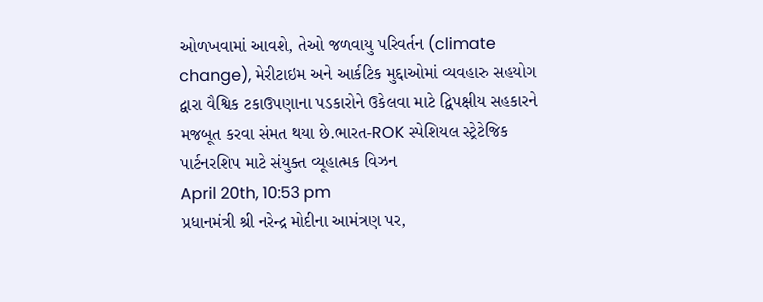ઓળખવામાં આવશે, તેઓ જળવાયુ પરિવર્તન (climate change), મેરીટાઇમ અને આર્કટિક મુદ્દાઓમાં વ્યવહારુ સહયોગ દ્વારા વૈશ્વિક ટકાઉપણાના પડકારોને ઉકેલવા માટે દ્વિપક્ષીય સહકારને મજબૂત કરવા સંમત થયા છે.ભારત-ROK સ્પેશિયલ સ્ટ્રેટેજિક પાર્ટનરશિપ માટે સંયુક્ત વ્યૂહાત્મક વિઝન
April 20th, 10:53 pm
પ્રધાનમંત્રી શ્રી નરેન્દ્ર મોદીના આમંત્રણ પર,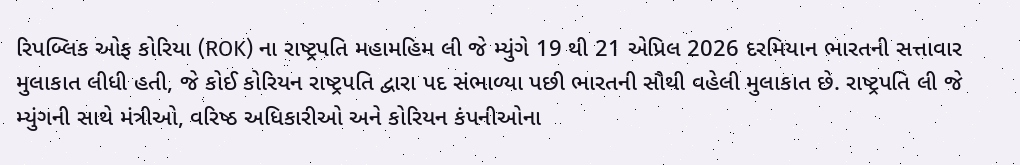રિપબ્લિક ઓફ કોરિયા (ROK) ના રાષ્ટ્રપતિ મહામહિમ લી જે મ્યુંગે 19 થી 21 એપ્રિલ 2026 દરમિયાન ભારતની સત્તાવાર મુલાકાત લીધી હતી, જે કોઈ કોરિયન રાષ્ટ્રપતિ દ્વારા પદ સંભાળ્યા પછી ભારતની સૌથી વહેલી મુલાકાત છે. રાષ્ટ્રપતિ લી જે મ્યુંગની સાથે મંત્રીઓ, વરિષ્ઠ અધિકારીઓ અને કોરિયન કંપનીઓના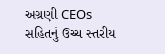અગ્રણી CEOs સહિતનું ઉચ્ચ સ્તરીય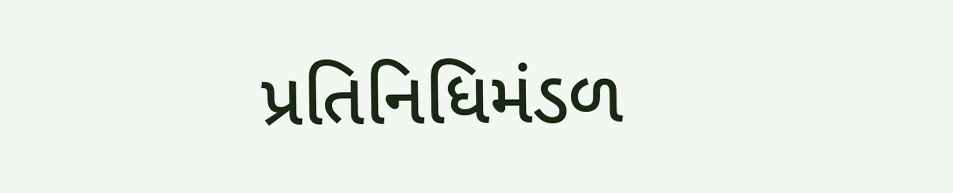પ્રતિનિધિમંડળ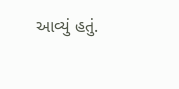આવ્યું હતું.